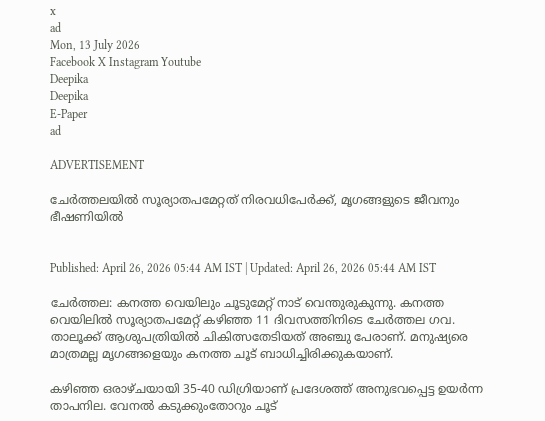x
ad
Mon, 13 July 2026
Facebook X Instagram Youtube
Deepika
Deepika
E-Paper
ad

ADVERTISEMENT

ചേർത്തലയിൽ സൂര്യാതപമേറ്റത് നിരവധിപേര്‍ക്ക്, മൃഗങ്ങളുടെ ജീവനും ഭീഷണിയില്‍


Published: April 26, 2026 05:44 AM IST | Updated: April 26, 2026 05:44 AM IST

ചേർത്തല: കനത്ത വെയിലും ചൂടുമേറ്റ് നാട് വെന്തുരുകുന്നു. കനത്ത വെയിലില്‍ സൂര്യാതപമേറ്റ് കഴിഞ്ഞ 11 ദിവസത്തിനിടെ ചേര്‍ത്തല ഗവ. താലൂക്ക് ആശുപത്രിയിൽ ചികിത്സതേടിയത് അഞ്ചു പേരാണ്. മനുഷ്യരെ മാത്രമല്ല മൃഗങ്ങളെയും കനത്ത ചൂട് ബാധിച്ചിരിക്കുകയാണ്.

കഴിഞ്ഞ ഒരാഴ്ചയായി 35-40 ഡിഗ്രിയാണ് പ്രദേശത്ത് അനുഭവപ്പെട്ട ഉയർന്ന താപനില. വേനല്‍ കടുക്കുംതോറും ചൂട്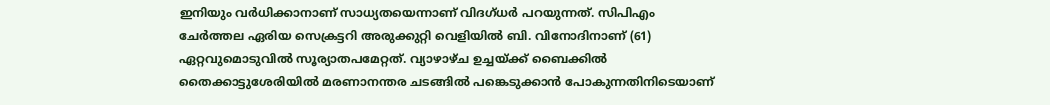ഇനിയും വർധിക്കാനാണ് സാധ്യതയെന്നാണ് വിദഗ്ധർ പറയുന്നത്. സിപിഎം ചേർത്തല ഏരിയ സെക്രട്ടറി അരുക്കുറ്റി വെളിയിൽ ബി. വിനോദിനാണ് (61) ഏറ്റവുമൊടുവിൽ സൂര്യാതപമേറ്റത്. വ്യാഴാഴ്ച ഉച്ചയ്ക്ക് ബൈക്കിൽ തൈക്കാട്ടുശേരിയിൽ മരണാനന്തര ചടങ്ങിൽ പങ്കെടുക്കാൻ പോകുന്നതിനിടെയാണ്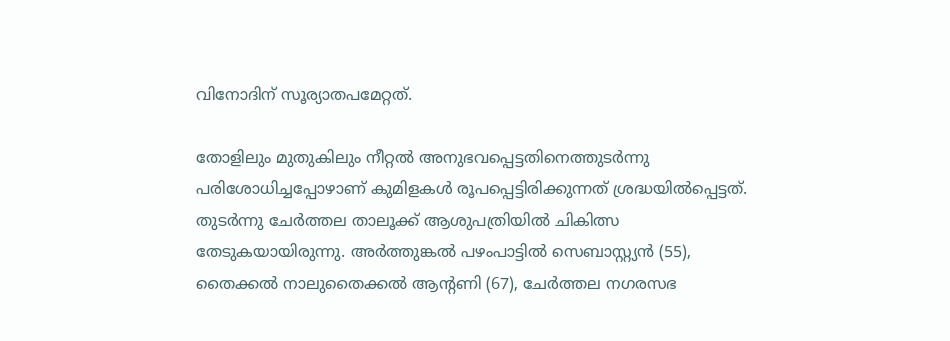വിനോദിന് സൂര്യാതപമേറ്റത്.

തോളിലും മുതുകിലും നീറ്റൽ അനുഭവപ്പെട്ടതിനെത്തുടർന്നു പരിശോധിച്ചപ്പോഴാണ് കുമിളകൾ രൂപപ്പെട്ടിരിക്കുന്നത് ശ്രദ്ധയിൽപ്പെട്ടത്. തുടർന്നു ചേർത്തല താലൂക്ക് ആശുപത്രിയിൽ ചികിത്സ തേടുകയായിരുന്നു. അർത്തുങ്കൽ പഴംപാട്ടിൽ സെബാസ്റ്റ്യൻ (55), തൈക്കൽ നാലുതൈക്കൽ ആന്‍റണി (67), ചേർത്തല നഗരസഭ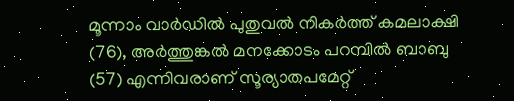മൂന്നാം വാർഡിൽ പുതുവൽ നികർത്ത് കമലാക്ഷി (76), അർത്തുങ്കൽ മനക്കോടം പറമ്പിൽ ബാബു (57) എന്നിവരാണ് സൂര്യാതപമേറ്റ്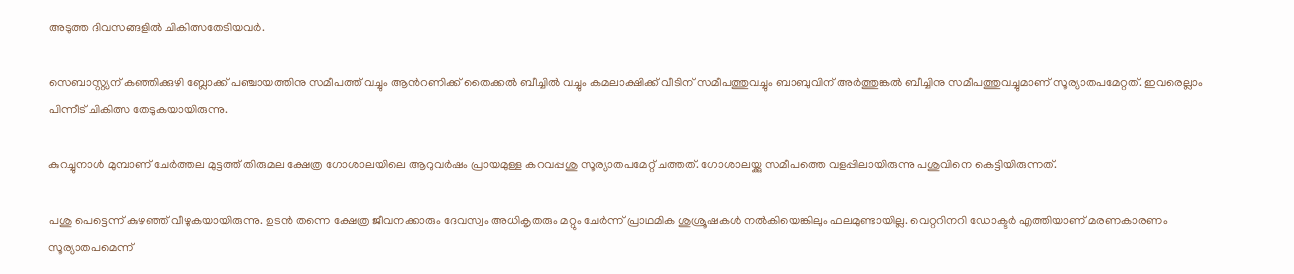അടുത്ത ദിവസങ്ങളിൽ ചികിത്സതേടിയവർ.

സെബാസ്റ്റ്യന് കഞ്ഞിക്കുഴി ബ്ലോക്ക് പഞ്ചായത്തിനു സമീപത്ത് വച്ചും ആന്‍റണിക്ക് തൈക്കൽ ബീച്ചിൽ വച്ചും കമലാക്ഷിക്ക് വീടിന് സമീപത്തുവച്ചും ബാബുവിന് അർത്തുങ്കൽ ബീച്ചിനു സമീപത്തുവച്ചുമാണ് സൂര്യാതപമേറ്റത്. ഇവരെല്ലാം പിന്നീട് ചികിത്സ തേടുകയായിരുന്നു.

കുറച്ചുനാള്‍ മുമ്പാണ് ചേര്‍ത്തല മുട്ടത്ത് തിരുമല ക്ഷേത്ര ഗോശാലയിലെ ആറുവര്‍ഷം പ്രായമുള്ള കറവപ്പശു സൂര്യാതപമേറ്റ് ചത്തത്. ഗോശാലയ്ക്കു സമീപത്തെ വളപ്പിലായിരുന്നു പശുവിനെ കെട്ടിയിരുന്നത്.

പശു പെട്ടെന്ന് കുഴഞ്ഞ് വീഴുകയായിരുന്നു. ഉടന്‍ തന്നെ ക്ഷേത്ര ജീവനക്കാരും ദേവസ്വം അധികൃതരും മറ്റും ചേര്‍ന്ന് പ്രാഥമിക ശുശ്രൂഷകള്‍ നല്‍കിയെങ്കിലും ഫലമുണ്ടായില്ല. വെറ്ററിനറി ഡോക്ടര്‍ എത്തിയാണ് മരണകാരണം സൂര്യാതപമെന്ന്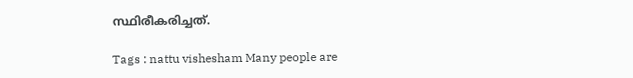സ്ഥിരീകരിച്ചത്.

Tags : nattu vishesham Many people are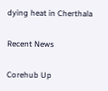dying heat in Cherthala

Recent News

Corehub Up